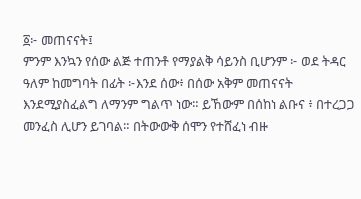፩፦ መጠናናት፤
ምንም እንኳን የሰው ልጅ ተጠንቶ የማያልቅ ሳይንስ ቢሆንም ፦ ወደ ትዳር ዓለም ከመግባት በፊት ፦እንደ ሰው፥ በሰው አቅም መጠናናት እንደሚያስፈልግ ለማንም ግልጥ ነው። ይኸውም በሰከነ ልቡና ፥ በተረጋጋ መንፈስ ሊሆን ይገባል። በትውውቅ ሰሞን የተሸፈነ ብዙ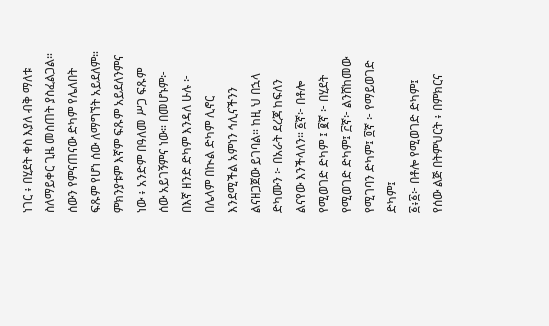ነገር ፥ በሂደት ቀስ እያለ ብቅ ማለቱ ስለማይቀር ጊዜ መስጠት ያስፈልጋል። ሰውን የምናጠናው ድካም የሌለበት ፍጹም የሆነ ሰው ለማግኘት አይደለም። ምክንያቱም እኛም ፍጹም አይደለንምና ነው ፥ አንድም በዓለመ ሥጋ ፍጹም ሰው አይገኝምና ነው። በመሆኑም፦ በእኛ ዘንድ ድካም እንዳለ ሁሉ ፦ በሌላም በኲል ድካም ሊኖር እንደሚችል አምነን ኅሊናችንን ልናዘጋጀው ይገባል። ከዚ ህ በኋላ ድካሙን ፦ በአራት ደረጃ ከፍለን ልናየው እንችላለን። ፩ኛ፦ በቶሎ የሚወገድ ድካም ፤ ፪ኛ ፦ በሂደት የሚወገድ ድካም፤ ፫ኛ፦ ልንሸከመው የሚገባን ድካም፤ ፬ኛ ፦ የማይወገድ ድካም፤
፩፥፩፦ በቶሎ የሚወገድ ድካም፤
የሰው ልጅ በትምህርት ፥ በምክርና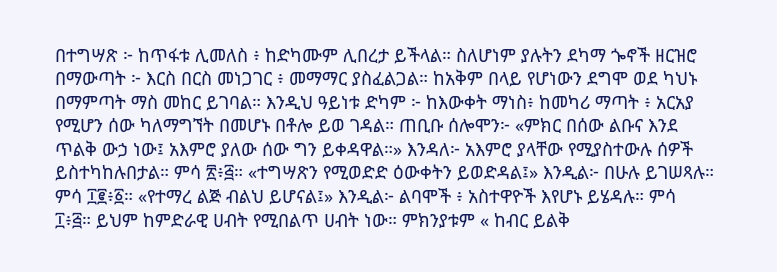በተግሣጽ ፦ ከጥፋቱ ሊመለስ ፥ ከድካሙም ሊበረታ ይችላል። ስለሆነም ያሉትን ደካማ ጐኖች ዘርዝሮ በማውጣት ፦ እርስ በርስ መነጋገር ፥ መማማር ያስፈልጋል። ከአቅም በላይ የሆነውን ደግሞ ወደ ካህኑ በማምጣት ማስ መከር ይገባል። እንዲህ ዓይነቱ ድካም ፦ ከእውቀት ማነስ፥ ከመካሪ ማጣት ፥ አርአያ የሚሆን ሰው ካለማግኘት በመሆኑ በቶሎ ይወ ገዳል። ጠቢቡ ሰሎሞን፦ «ምክር በሰው ልቡና እንደ ጥልቅ ውኃ ነው፤ አእምሮ ያለው ሰው ግን ይቀዳዋል።» እንዳለ፦ አእምሮ ያላቸው የሚያስተውሉ ሰዎች ይስተካከሉበታል። ምሳ ፳፥፭። «ተግሣጽን የሚወድድ ዕውቀትን ይወድዳል፤» እንዲል፦ በሁሉ ይገሠጻሉ። ምሳ ፲፪፥፩። «የተማረ ልጅ ብልህ ይሆናል፤» እንዲል፦ ልባሞች ፥ አስተዋዮች እየሆኑ ይሄዳሉ። ምሳ ፲፥፭። ይህም ከምድራዊ ሀብት የሚበልጥ ሀብት ነው። ምክንያቱም « ከብር ይልቅ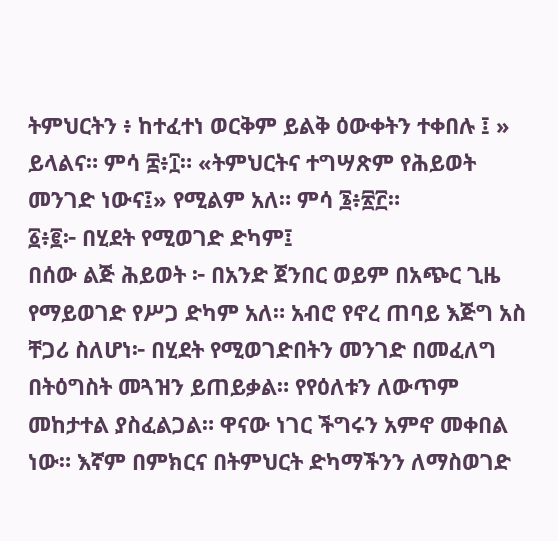ትምህርትን ፥ ከተፈተነ ወርቅም ይልቅ ዕውቀትን ተቀበሉ ፤ » ይላልና። ምሳ ፰፥፲። «ትምህርትና ተግሣጽም የሕይወት መንገድ ነውና፤» የሚልም አለ። ምሳ ፮፥፳፫።
፩፥፪፦ በሂደት የሚወገድ ድካም፤
በሰው ልጅ ሕይወት ፦ በአንድ ጀንበር ወይም በአጭር ጊዜ የማይወገድ የሥጋ ድካም አለ። አብሮ የኖረ ጠባይ እጅግ አስ ቸጋሪ ስለሆነ፦ በሂደት የሚወገድበትን መንገድ በመፈለግ በትዕግስት መጓዝን ይጠይቃል። የየዕለቱን ለውጥም መከታተል ያስፈልጋል። ዋናው ነገር ችግሩን አምኖ መቀበል ነው። እኛም በምክርና በትምህርት ድካማችንን ለማስወገድ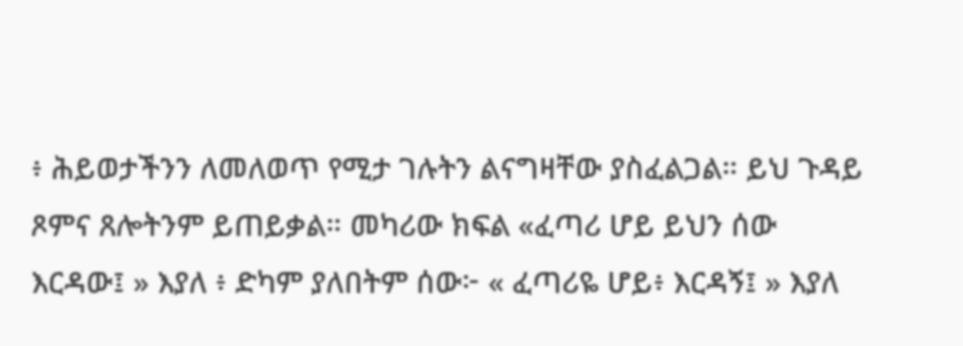፥ ሕይወታችንን ለመለወጥ የሚታ ገሉትን ልናግዛቸው ያስፈልጋል። ይህ ጉዳይ ጾምና ጸሎትንም ይጠይቃል። መካሪው ክፍል «ፈጣሪ ሆይ ይህን ሰው እርዳው፤ » እያለ ፥ ድካም ያለበትም ሰው፦ « ፈጣሪዬ ሆይ፥ እርዳኝ፤ » እያለ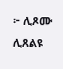፦ ሊጾሙ ሊጸልዩ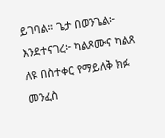ይገባል። ጌታ በወንጌል፦ እንደተናገረ፦ ካልጾሙና ካልጸ ለዩ በስተቀር የማይለቅ ክፉ መንፈስ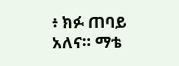፥ ክፉ ጠባይ አለና። ማቴ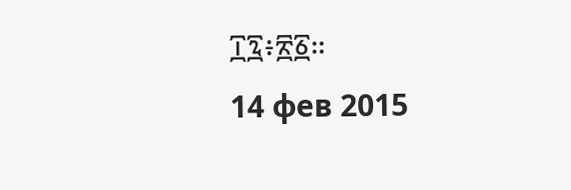፲፯፥፳፩።
14 фев 2015